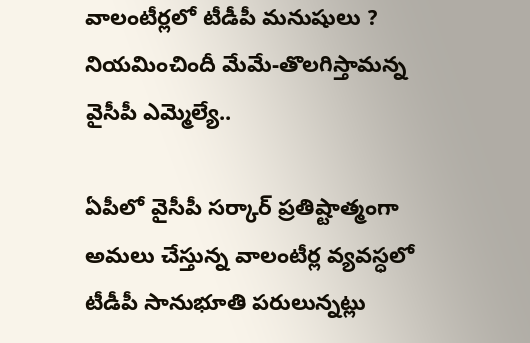వాలంటీర్లలో టీడీపీ మనుషులు ? నియమించిందీ మేమే-తొలగిస్తామన్న వైసీపీ ఎమ్మెల్యే..

ఏపీలో వైసీపీ సర్కార్ ప్రతిష్టాత్మంగా అమలు చేస్తున్న వాలంటీర్ల వ్యవస్ధలో టీడీపీ సానుభూతి పరులున్నట్లు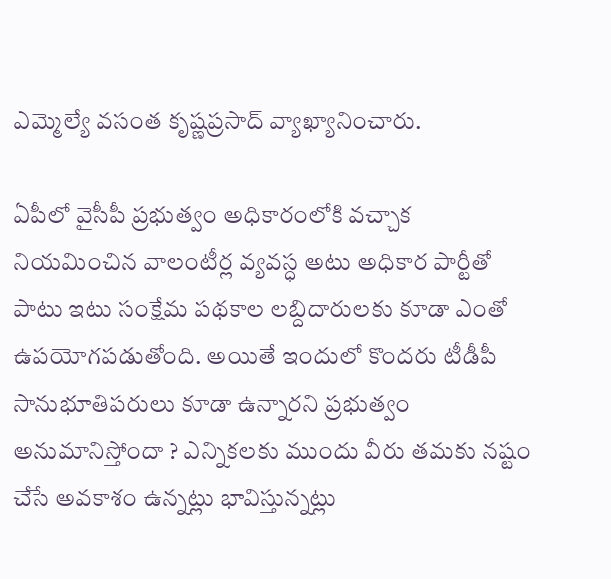ఎమ్మెల్యే వసంత కృష్ణప్రసాద్ వ్యాఖ్యానించారు.

ఏపీలో వైసీపీ ప్రభుత్వం అధికారంలోకి వచ్చాక నియమించిన వాలంటీర్ల వ్యవస్ధ అటు అధికార పార్టీతో పాటు ఇటు సంక్షేమ పథకాల లబ్దిదారులకు కూడా ఎంతో ఉపయోగపడుతోంది. అయితే ఇందులో కొందరు టీడీపీ సానుభూతిపరులు కూడా ఉన్నారని ప్రభుత్వం అనుమానిస్తోందా ? ఎన్నికలకు ముందు వీరు తమకు నష్టం చేసే అవకాశం ఉన్నట్లు భావిస్తున్నట్లు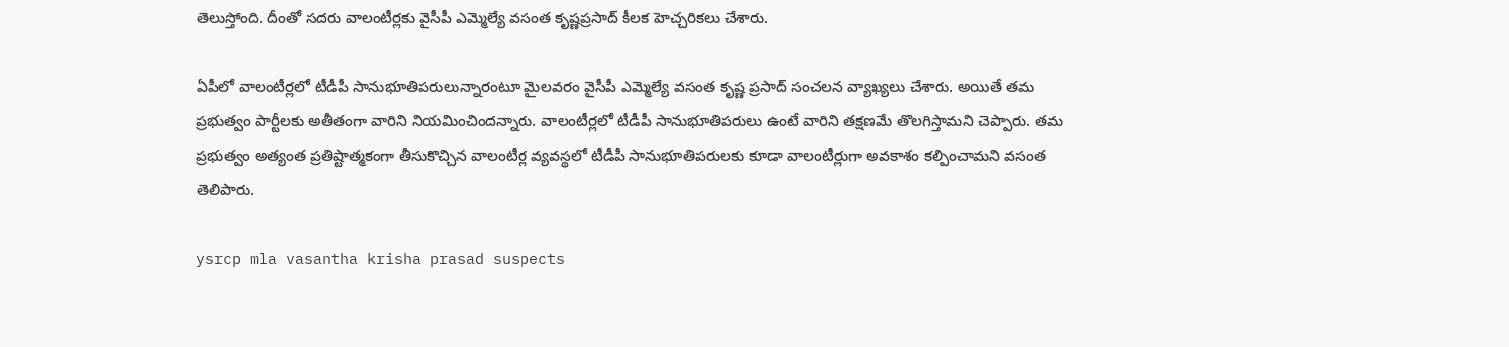తెలుస్తోంది. దీంతో సదరు వాలంటీర్లకు వైసీపీ ఎమ్మెల్యే వసంత కృష్ణప్రసాద్ కీలక హెచ్చరికలు చేశారు.

ఏపీలో వాలంటీర్లలో టీడీపీ సానుభూతిపరులున్నారంటూ మైలవరం వైసీపీ ఎమ్మెల్యే వసంత కృష్ణ ప్రసాద్ సంచలన వ్యాఖ్యలు చేశారు. అయితే తమ ప్రభుత్వం పార్టీలకు అతీతంగా వారిని నియమించిందన్నారు. వాలంటీర్లలో టీడీపీ సానుభూతిపరులు ఉంటే వారిని తక్షణమే తొలగిస్తామని చెప్పారు. తమ ప్రభుత్వం అత్యంత ప్రతిష్టాత్మకంగా తీసుకొచ్చిన వాలంటీర్ల వ్యవస్థలో టీడీపీ సానుభూతిపరులకు కూడా వాలంటీర్లుగా అవకాశం కల్పించామని వసంత తెలిపారు.

ysrcp mla vasantha krisha prasad suspects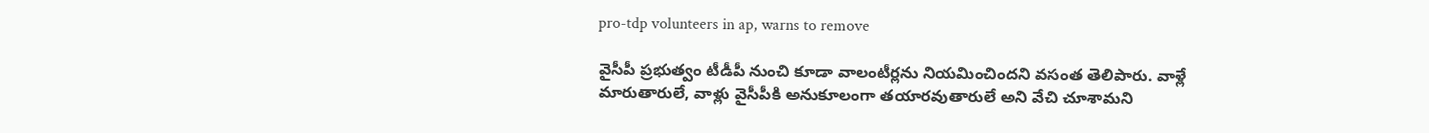pro-tdp volunteers in ap, warns to remove

వైసీపీ ప్రభుత్వం టీడీపీ నుంచి కూడా వాలంటీర్లను నియమించిందని వసంత తెలిపారు. వాళ్లే మారుతారులే, వాళ్లు వైసీపీకి అనుకూలంగా తయారవుతారులే అని వేచి చూశామని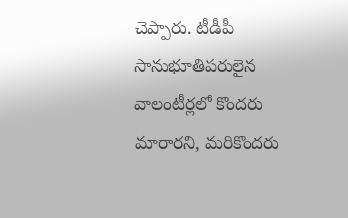చెప్పారు. టీడీపీ సానుభూతిపరులైన వాలంటీర్లలో కొందరు మారారని, మరికొందరు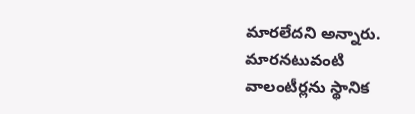మారలేదని అన్నారు. మారనటువంటి వాలంటీర్లను స్థానిక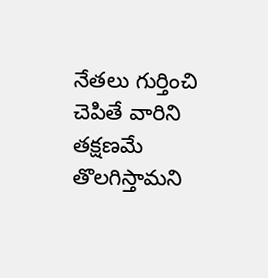నేతలు గుర్తించి చెపితే వారిని తక్షణమే తొలగిస్తామని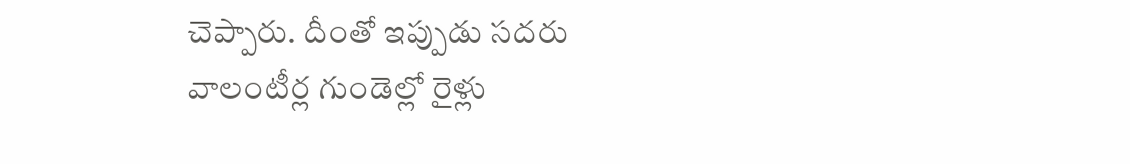చెప్పారు. దీంతో ఇప్పుడు సదరు వాలంటీర్ల గుండెల్లో రైళ్లు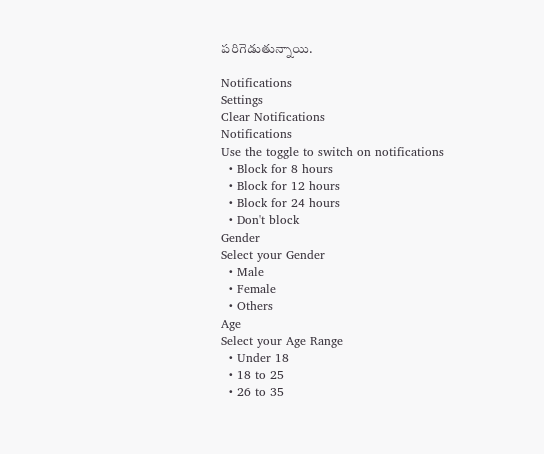పరిగెడుతున్నాయి.

Notifications
Settings
Clear Notifications
Notifications
Use the toggle to switch on notifications
  • Block for 8 hours
  • Block for 12 hours
  • Block for 24 hours
  • Don't block
Gender
Select your Gender
  • Male
  • Female
  • Others
Age
Select your Age Range
  • Under 18
  • 18 to 25
  • 26 to 35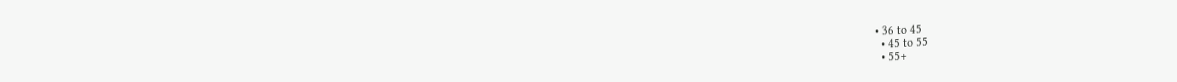• 36 to 45
  • 45 to 55
  • 55+